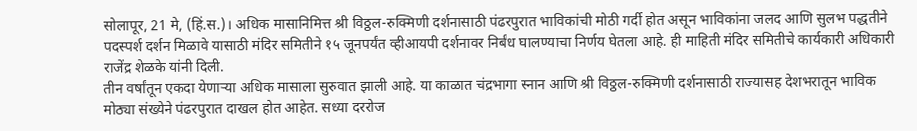सोलापूर, 21 मे, (हिं.स.)। अधिक मासानिमित्त श्री विठ्ठल-रुक्मिणी दर्शनासाठी पंढरपुरात भाविकांची मोठी गर्दी होत असून भाविकांना जलद आणि सुलभ पद्धतीने पदस्पर्श दर्शन मिळावे यासाठी मंदिर समितीने १५ जूनपर्यंत व्हीआयपी दर्शनावर निर्बंध घालण्याचा निर्णय घेतला आहे. ही माहिती मंदिर समितीचे कार्यकारी अधिकारी राजेंद्र शेळके यांनी दिली.
तीन वर्षांतून एकदा येणाऱ्या अधिक मासाला सुरुवात झाली आहे. या काळात चंद्रभागा स्नान आणि श्री विठ्ठल-रुक्मिणी दर्शनासाठी राज्यासह देशभरातून भाविक मोठ्या संख्येने पंढरपुरात दाखल होत आहेत. सध्या दररोज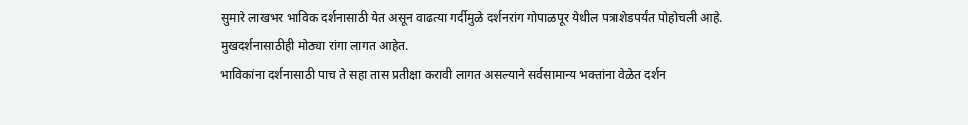सुमारे लाखभर भाविक दर्शनासाठी येत असून वाढत्या गर्दीमुळे दर्शनरांग गोपाळपूर येथील पत्राशेडपर्यंत पोहोचली आहे. मुखदर्शनासाठीही मोठ्या रांगा लागत आहेत.
भाविकांना दर्शनासाठी पाच ते सहा तास प्रतीक्षा करावी लागत असल्याने सर्वसामान्य भक्तांना वेळेत दर्शन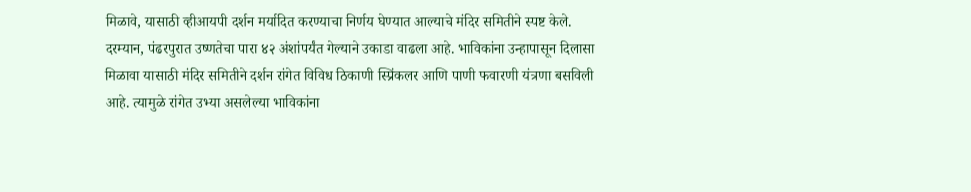मिळावे, यासाठी व्हीआयपी दर्शन मर्यादित करण्याचा निर्णय घेण्यात आल्याचे मंदिर समितीने स्पष्ट केले.
दरम्यान, पंढरपुरात उष्णतेचा पारा ४२ अंशांपर्यंत गेल्याने उकाडा वाढला आहे. भाविकांना उन्हापासून दिलासा मिळावा यासाठी मंदिर समितीने दर्शन रांगेत विविध ठिकाणी स्प्रिंकलर आणि पाणी फवारणी यंत्रणा बसविली आहे. त्यामुळे रांगेत उभ्या असलेल्या भाविकांना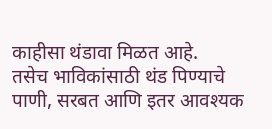काहीसा थंडावा मिळत आहे.
तसेच भाविकांसाठी थंड पिण्याचे पाणी, सरबत आणि इतर आवश्यक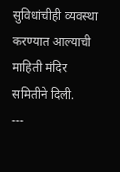सुविधांचीही व्यवस्था करण्यात आल्याची माहिती मंदिर समितीने दिली.
---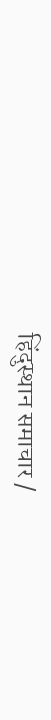हिंदुस्थान समाचार /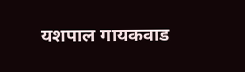यशपाल गायकवाड